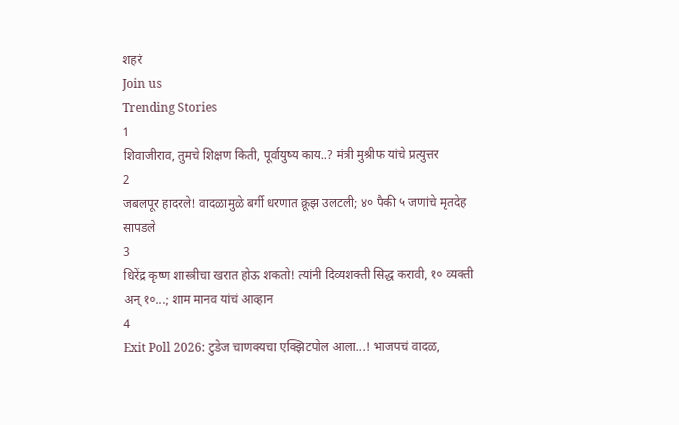शहरं
Join us
Trending Stories
1
शिवाजीराव, तुमचे शिक्षण किती, पूर्वायुष्य काय..? मंत्री मुश्रीफ यांचे प्रत्युत्तर
2
जबलपूर हादरले! वादळामुळे बर्गी धरणात क्रूझ उलटली; ४० पैकी ५ जणांचे मृतदेह सापडले
3
धिरेंद्र कृष्ण शास्त्रीचा खरात होऊ शकतो! त्यांनी दिव्यशक्ती सिद्ध करावी, १० व्यक्ती अन् १०...; शाम मानव यांचं आव्हान
4
Exit Poll 2026: टुडेज चाणक्यचा एक्झिटपोल आला...! भाजपचं वादळ,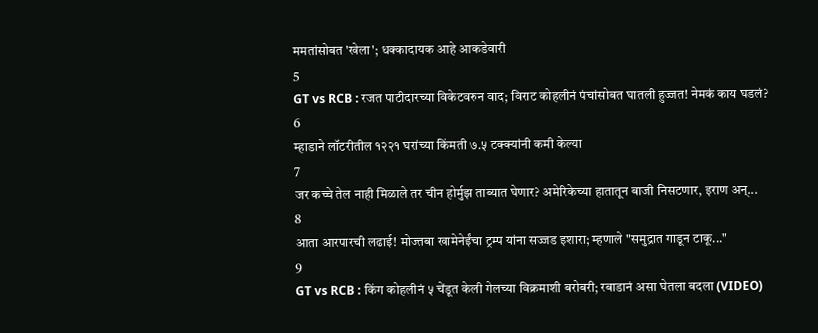ममतांसोबत 'खेला'; धक्कादायक आहे आकडेवारी
5
GT vs RCB : रजत पाटीदारच्या विकेटवरुन वाद; विराट कोहलीनं पंचांसोबत घातली हुज्जत! नेमकं काय घडलं?
6
म्हाडाने लॉटरीतील १२२१ घरांच्या किंमती ७.५ टक्क्यांनी कमी केल्या
7
जर कच्चे तेल नाही मिळाले तर चीन होर्मुझ ताब्यात घेणार? अमेरिकेच्या हातातून बाजी निसटणार, इराण अन्...
8
आता आरपारची लढाई! मोज्तबा खामेनेईंचा ट्रम्प यांना सज्जड इशारा; म्हणाले "समुद्रात गाडून टाकू..."
9
GT vs RCB : किंग कोहलीनं ५ चेंडूत केली गेलच्या विक्रमाशी बरोबरी; रबाडानं असा घेतला बदला (VIDEO)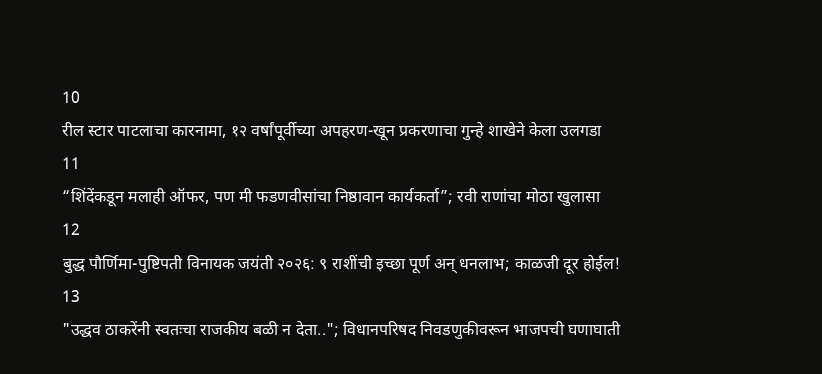10
रील स्टार पाटलाचा कारनामा, १२ वर्षांपूर्वीच्या अपहरण-खून प्रकरणाचा गुन्हे शाखेने केला उलगडा
11
“शिंदेंकडून मलाही ऑफर, पण मी फडणवीसांचा निष्ठावान कार्यकर्ता”; रवी राणांचा मोठा खुलासा
12
बुद्ध पौर्णिमा-पुष्टिपती विनायक जयंती २०२६: ९ राशींची इच्छा पूर्ण अन् धनलाभ; काळजी दूर होईल!
13
"उद्धव ठाकरेंनी स्वतःचा राजकीय बळी न देता.."; विधानपरिषद निवडणुकीवरून भाजपची घणाघाती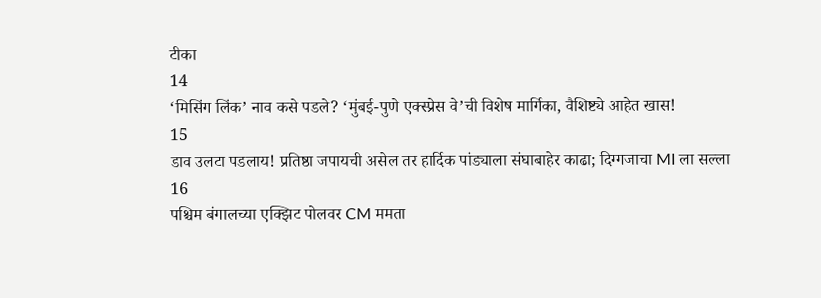टीका
14
‘मिसिंग लिंक’ नाव कसे पडले? ‘मुंबई-पुणे एक्स्प्रेस वे’ची विशेष मार्गिका, वैशिष्ट्ये आहेत खास!
15
डाव उलटा पडलाय! प्रतिष्ठा जपायची असेल तर हार्दिक पांड्याला संघाबाहेर काढा; दिग्गजाचा MI ला सल्ला
16
पश्चिम बंगालच्या एक्झिट पोलवर CM ममता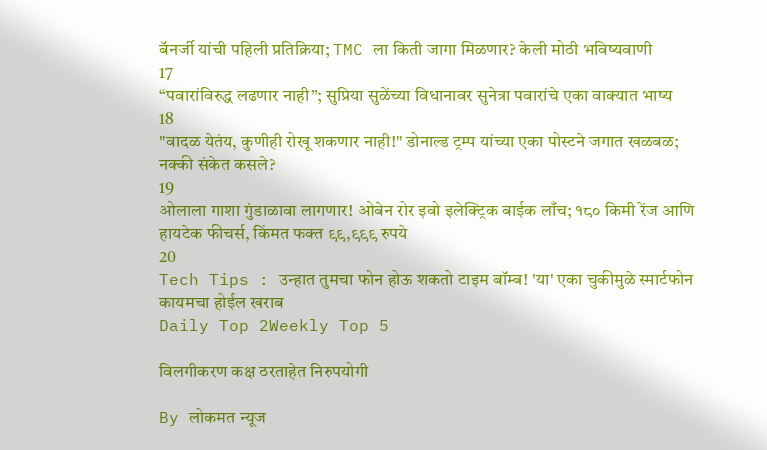बॅनर्जी यांची पहिली प्रतिक्रिया; TMC ला किती जागा मिळणार? केली मोठी भविष्यवाणी
17
“पवारांविरुद्ध लढणार नाही”; सुप्रिया सुळेंच्या विधानावर सुनेत्रा पवारांचे एका वाक्यात भाष्य
18
"वादळ येतंय, कुणीही रोखू शकणार नाही!" डोनाल्ड ट्रम्प यांच्या एका पोस्टने जगात खळबळ; नक्की संकेत कसले?
19
ओलाला गाशा गुंडाळावा लागणार! ओबेन रोर इवो इलेक्ट्रिक बाईक लाँच; १८० किमी रेंज आणि हायटेक फीचर्स, किंमत फक्त ९९,९९९ रुपये
20
Tech Tips : उन्हात तुमचा फोन होऊ शकतो टाइम बॉम्ब! 'या' एका चुकीमुळे स्मार्टफोन कायमचा होईल खराब
Daily Top 2Weekly Top 5

विलगीकरण कक्ष ठरताहेत निरुपयोगी

By लोकमत न्यूज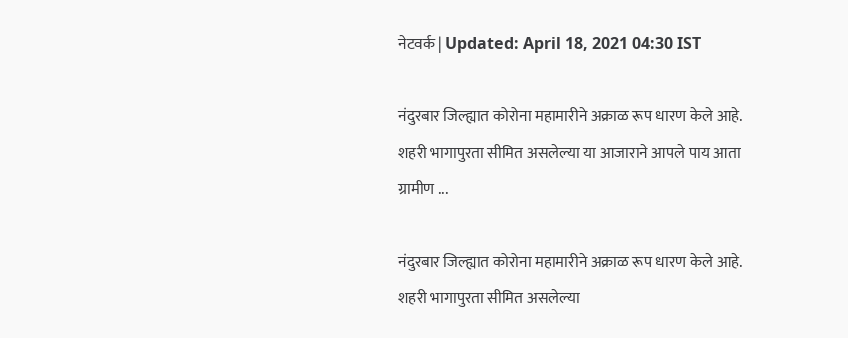नेटवर्क | Updated: April 18, 2021 04:30 IST

नंदुरबार जिल्ह्यात कोरोना महामारीने अक्राळ रूप धारण केले आहे. शहरी भागापुरता सीमित असलेल्या या आजाराने आपले पाय आता ग्रामीण ...

नंदुरबार जिल्ह्यात कोरोना महामारीने अक्राळ रूप धारण केले आहे. शहरी भागापुरता सीमित असलेल्या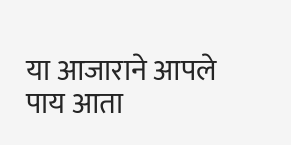या आजाराने आपले पाय आता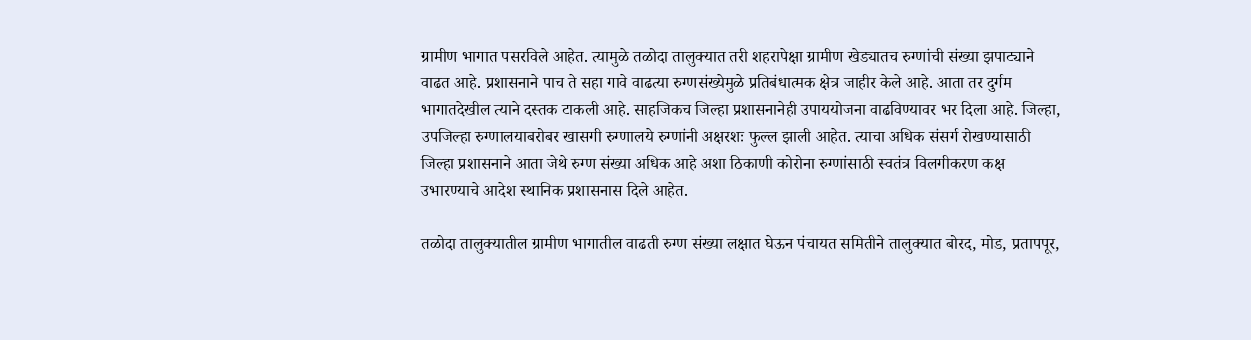ग्रामीण भागात पसरविले आहेत. त्यामुळे तळोदा तालुक्यात तरी शहरापेक्षा ग्रामीण खेड्यातच रुग्णांची संख्या झपाट्याने वाढत आहे. प्रशासनाने पाच ते सहा गावे वाढत्या रुग्णसंख्येमुळे प्रतिबंधात्मक क्षेत्र जाहीर केले आहे. आता तर दुर्गम भागातदेखील त्याने दस्तक टाकली आहे. साहजिकच जिल्हा प्रशासनानेही उपाययोजना वाढविण्यावर भर दिला आहे. जिल्हा, उपजिल्हा रुग्णालयाबरोबर खासगी रुग्णालये रुग्णांनी अक्षरशः फुल्ल झाली आहेत. त्याचा अधिक संसर्ग रोखण्यासाठी जिल्हा प्रशासनाने आता जेथे रुग्ण संख्या अधिक आहे अशा ठिकाणी कोरोना रुग्णांसाठी स्वतंत्र विलगीकरण कक्ष उभारण्याचे आदेश स्थानिक प्रशासनास दिले आहेत.

तळोदा तालुक्यातील ग्रामीण भागातील वाढती रुग्ण संख्या लक्षात घेऊन पंचायत समितीने तालुक्यात बोरद, मोड, प्रतापपूर,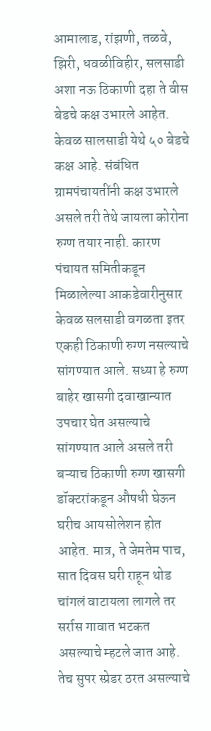आमालाड, रांझणी, तळवे, झिरी, धवळीविहीर, सलसाडी अशा नऊ ठिकाणी दहा ते वीस बेडचे कक्ष उभारले आहेत. केवळ सालसाडी येथे ५० बेडचे कक्ष आहे. संबंधित ग्रामपंचायतींनी कक्ष उभारले असले तरी तेथे जायला कोरोना रुग्ण तयार नाही. कारण पंचायत समितीकडून मिळालेल्या आकडेवारीनुसार केवळ सलसाडी वगळता इतर एकही ठिकाणी रुग्ण नसल्याचे सांगण्यात आले. सध्या हे रुग्ण बाहेर खासगी दवाखान्यात उपचार घेत असल्याचे सांगण्यात आले असले तरी बऱ्याच ठिकाणी रुग्ण खासगी डॉक्टरांकडून औषधी घेऊन घरीच आयसोलेशन होत आहेत. मात्र, ते जेमतेम पाच, सात दिवस घरी राहून थोड चांगलं वाटायला लागले तर सर्रास गावात भटकत असल्याचे म्हटले जात आहे. तेच सुपर स्प्रेडर ठरत असल्याचे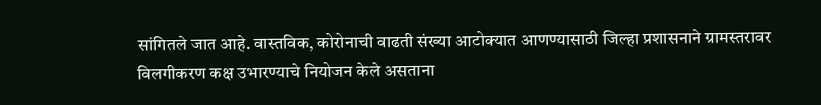सांगितले जात आहे. वास्तविक, कोरोनाची वाढती संख्या आटोक्यात आणण्यासाठी जिल्हा प्रशासनाने ग्रामस्तरावर विलगीकरण कक्ष उभारण्याचे नियोजन केले असताना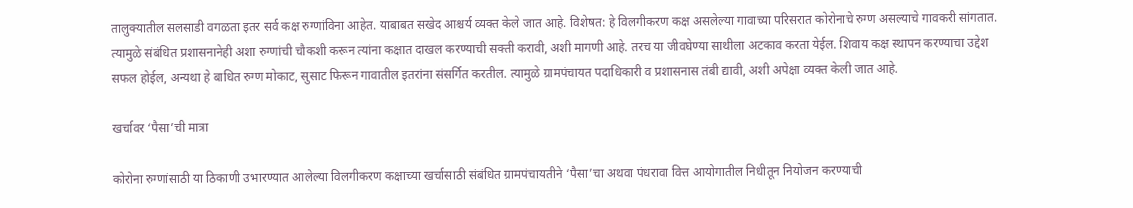तालुक्यातील सलसाडी वगळता इतर सर्व कक्ष रुग्णांविना आहेत. याबाबत सखेद आश्चर्य व्यक्त केले जात आहे. विशेषत: हे विलगीकरण कक्ष असलेल्या गावाच्या परिसरात कोरोनाचे रुग्ण असल्याचे गावकरी सांगतात. त्यामुळे संबंधित प्रशासनानेही अशा रुग्णांची चौकशी करून त्यांना कक्षात दाखल करण्याची सक्ती करावी, अशी मागणी आहे. तरच या जीवघेण्या साथीला अटकाव करता येईल. शिवाय कक्ष स्थापन करण्याचा उद्देश सफल होईल, अन्यथा हे बाधित रुग्ण मोकाट, सुसाट फिरून गावातील इतरांना संसर्गित करतील. त्यामुळे ग्रामपंचायत पदाधिकारी व प्रशासनास तंबी द्यावी, अशी अपेक्षा व्यक्त केली जात आहे.

खर्चावर ‘पैसा’ची मात्रा

कोरोना रुग्णांसाठी या ठिकाणी उभारण्यात आलेल्या विलगीकरण कक्षाच्या खर्चासाठी संबंधित ग्रामपंचायतीने ‘पैसा’चा अथवा पंधरावा वित्त आयोगातील निधीतून नियोजन करण्याची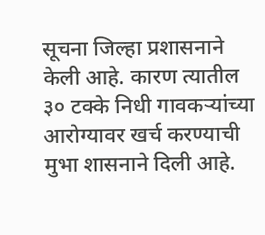सूचना जिल्हा प्रशासनाने केली आहे. कारण त्यातील ३० टक्के निधी गावकऱ्यांच्या आरोग्यावर खर्च करण्याची मुभा शासनाने दिली आहे.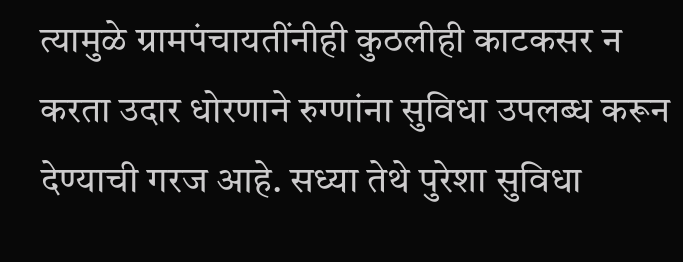त्यामुळे ग्रामपंचायतींनीही कुठलीही काटकसर न करता उदार धोरणाने रुग्णांना सुविधा उपलब्ध करून देण्याची गरज आहे. सध्या तेथे पुरेशा सुविधा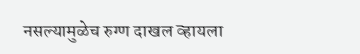नसल्यामुळेच रुग्ण दाखल व्हायला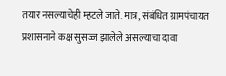तयार नसल्याचेही म्हटले जाते. मात्र, संबंधित ग्रामपंचायत प्रशासनाने कक्ष सुसज्ज झालेले असल्याचा दावा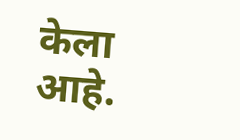केला आहे.